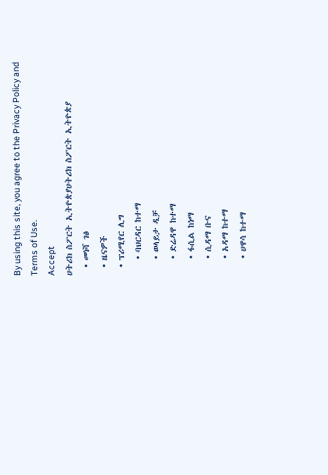By using this site, you agree to the Privacy Policy and Terms of Use.
Accept
ሀትሪክ ስፖርት ኢትዮጵያሀትሪክ ስፖርት ኢትዮጵያ
  • መነሻ ገፅ
  • ዜናዎች
  • ፕሪሚየር ሊግ
    • ባህርዳር ከተማ
    • ወላይታ ዲቻ
    • ድሬዳዋ ከተማ
    • ፋሲል ከነማ
    • ሲዳማ ቡና
    • አዳማ ከተማ
    • ሀዋሳ ከተማ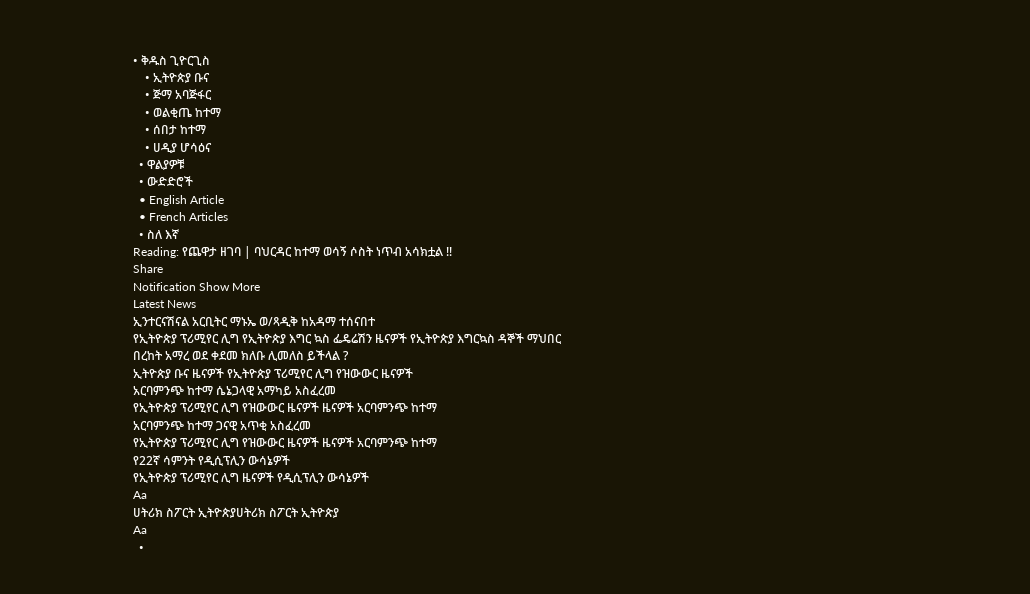• ቅዱስ ጊዮርጊስ
    • ኢትዮጵያ ቡና
    • ጅማ አባጅፋር
    • ወልቂጤ ከተማ
    • ሰበታ ከተማ
    • ሀዲያ ሆሳዕና
  • ዋልያዎቹ
  • ውድድሮች
  • English Article
  • French Articles
  • ስለ እኛ
Reading: የጨዋታ ዘገባ | ባህርዳር ከተማ ወሳኝ ሶስት ነጥብ አሳክቷል !!
Share
Notification Show More
Latest News
ኢንተርናሽናል አርቢትር ማኑኤ ወ/ጻዲቅ ከአዳማ ተሰናበተ
የኢትዮጵያ ፕሪሚየር ሊግ የኢትዮጵያ እግር ኳስ ፌዴሬሽን ዜናዎች የኢትዮጵያ እግርኳስ ዳኞች ማህበር
በረከት አማረ ወደ ቀደመ ክለቡ ሊመለስ ይችላል ?
ኢትዮጵያ ቡና ዜናዎች የኢትዮጵያ ፕሪሚየር ሊግ የዝውውር ዜናዎች
አርባምንጭ ከተማ ሴኔጋላዊ አማካይ አስፈረመ
የኢትዮጵያ ፕሪሚየር ሊግ የዝውውር ዜናዎች ዜናዎች አርባምንጭ ከተማ
አርባምንጭ ከተማ ጋናዊ አጥቂ አስፈረመ
የኢትዮጵያ ፕሪሚየር ሊግ የዝውውር ዜናዎች ዜናዎች አርባምንጭ ከተማ
የ22ኛ ሳምንት የዲሲፕሊን ውሳኔዎች
የኢትዮጵያ ፕሪሚየር ሊግ ዜናዎች የዲሲፕሊን ውሳኔዎች
Aa
ሀትሪክ ስፖርት ኢትዮጵያሀትሪክ ስፖርት ኢትዮጵያ
Aa
  •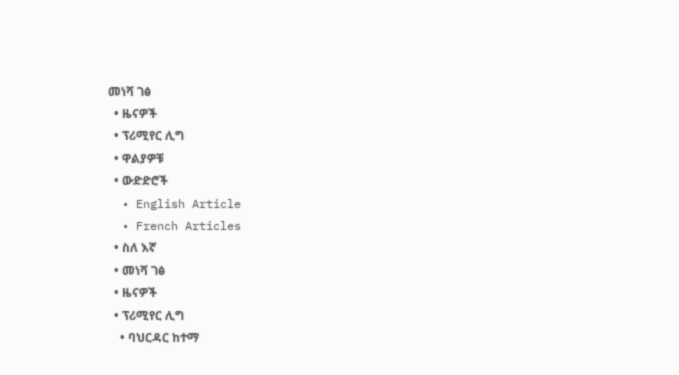መነሻ ገፅ
  • ዜናዎች
  • ፕሪሚየር ሊግ
  • ዋልያዎቹ
  • ውድድሮች
  • English Article
  • French Articles
  • ስለ እኛ
  • መነሻ ገፅ
  • ዜናዎች
  • ፕሪሚየር ሊግ
    • ባህርዳር ከተማ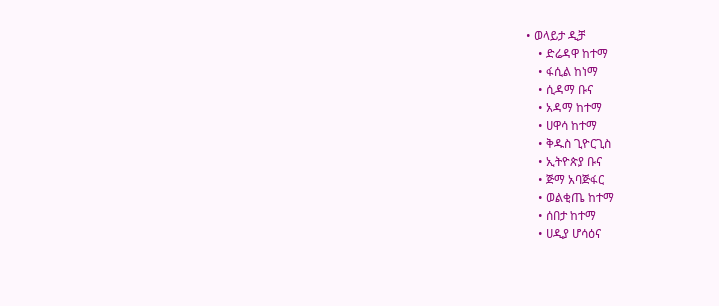• ወላይታ ዲቻ
    • ድሬዳዋ ከተማ
    • ፋሲል ከነማ
    • ሲዳማ ቡና
    • አዳማ ከተማ
    • ሀዋሳ ከተማ
    • ቅዱስ ጊዮርጊስ
    • ኢትዮጵያ ቡና
    • ጅማ አባጅፋር
    • ወልቂጤ ከተማ
    • ሰበታ ከተማ
    • ሀዲያ ሆሳዕና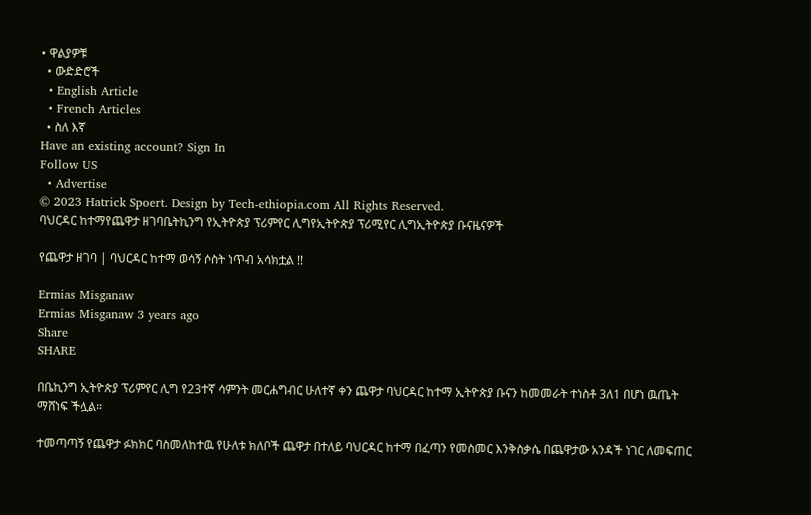• ዋልያዎቹ
  • ውድድሮች
  • English Article
  • French Articles
  • ስለ እኛ
Have an existing account? Sign In
Follow US
  • Advertise
© 2023 Hatrick Spoert. Design by Tech-ethiopia.com All Rights Reserved.
ባህርዳር ከተማየጨዋታ ዘገባቤትኪንግ የኢትዮጵያ ፕሪምየር ሊግየኢትዮጵያ ፕሪሚየር ሊግኢትዮጵያ ቡናዜናዎች

የጨዋታ ዘገባ | ባህርዳር ከተማ ወሳኝ ሶስት ነጥብ አሳክቷል !!

Ermias Misganaw
Ermias Misganaw 3 years ago
Share
SHARE

በቤኪንግ ኢትዮጵያ ፕሪምየር ሊግ የ23ተኛ ሳምንት መርሐግብር ሁለተኛ ቀን ጨዋታ ባህርዳር ከተማ ኢትዮጵያ ቡናን ከመመራት ተነስቶ 3ለ1 በሆነ ዉጤት ማሸነፍ ችሏል።

ተመጣጣኝ የጨዋታ ፉክክር ባስመለከተዉ የሁለቱ ክለቦች ጨዋታ በተለይ ባህርዳር ከተማ በፈጣን የመስመር እንቅስቃሴ በጨዋታው አንዳች ነገር ለመፍጠር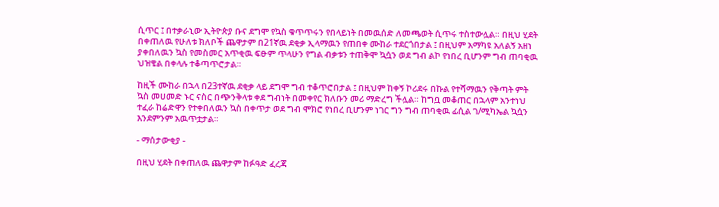ሲጥር ፤ በተቃራኒው ኢትዮጵያ ቡና ደግሞ የኳስ ቁጥጥሩን የበላይነት በመዉሰድ ለመጫወት ሲጥሩ ተስተውሏል። በዚህ ሂደት በቀጠለዉ የሁለቱ ክለቦች ጨዋታም በ21ኛዉ ደቂቃ ኢላማዉን የጠበቀ ሙከራ ተደርጎበታል ፤ በዚህም አማካዩ አለልኝ አዘነ ያቀበለዉን ኳስ የመስመር አጥቂዉ ፍፁም ጥላሁን የግል ብቃቱን ተጠቅሞ ኳሷን ወደ ግብ ልኮ የነበረ ቢሆንም ግብ ጠባቂዉ ህዝቄል በቀላሉ ተቆጣጥሮታል።

ከዚች ሙከራ በኋላ በ23ተኛዉ ደቂቃ ላይ ደግሞ ግብ ተቆጥሮበታል ፤ በዚህም ከቀኝ ኮሪደሩ በኩል የተሻማዉን የቅጣት ምት ኳስ መሀመድ ኑር ናስር በጭንቅላቱ ቀደ ግብነት በመቀየር ክለቡን መሪ ማድረግ ችሏል። ከግቧ መቆጠር በኋላም አንተነህ ተፈራ ከሬድዋን የተቀበለዉን ኳስ በቀጥታ ወደ ግብ ሞክሮ የነበረ ቢሆንም ነገር ግን ግብ ጠባቂዉ ፊሲል ገ/ሚካኤል ኳሷን እንደምንም አዉጥቷታል።

- ማሰታውቂያ -

በዚህ ሂደት በቀጠለዉ ጨዋታም ከፉዓድ ፈረጃ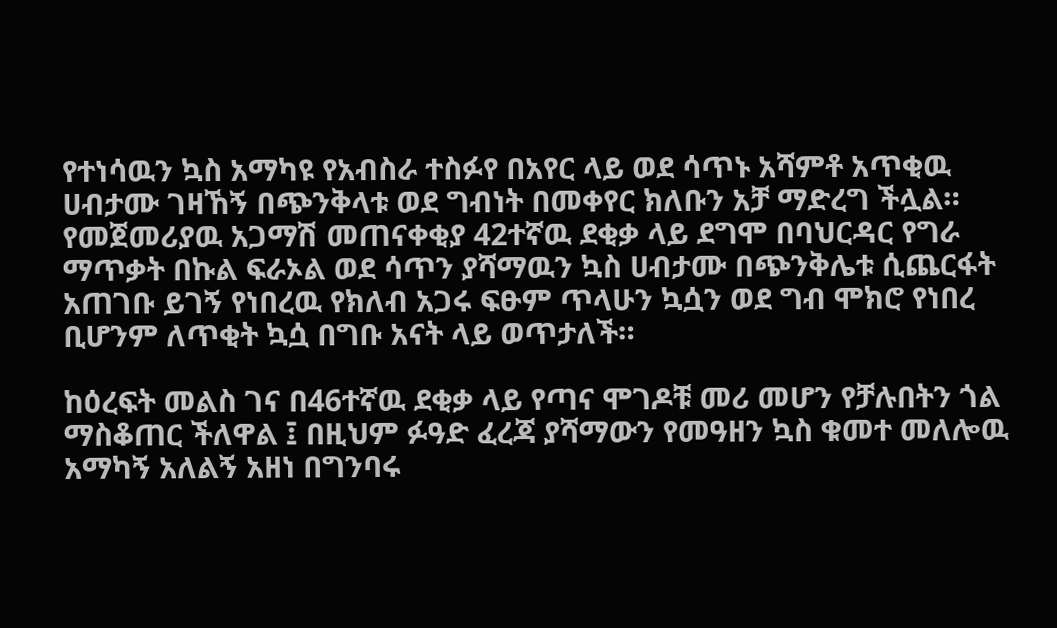የተነሳዉን ኳስ አማካዩ የአብስራ ተስፉየ በአየር ላይ ወደ ሳጥኑ አሻምቶ አጥቂዉ ሀብታሙ ገዛኸኝ በጭንቅላቱ ወደ ግብነት በመቀየር ክለቡን አቻ ማድረግ ችሏል። የመጀመሪያዉ አጋማሽ መጠናቀቂያ 42ተኛዉ ደቂቃ ላይ ደግሞ በባህርዳር የግራ ማጥቃት በኩል ፍራኦል ወደ ሳጥን ያሻማዉን ኳስ ሀብታሙ በጭንቅሌቱ ሲጨርፋት አጠገቡ ይገኝ የነበረዉ የክለብ አጋሩ ፍፁም ጥላሁን ኳሷን ወደ ግብ ሞክሮ የነበረ ቢሆንም ለጥቂት ኳሷ በግቡ አናት ላይ ወጥታለች።

ከዕረፍት መልስ ገና በ46ተኛዉ ደቂቃ ላይ የጣና ሞገዶቹ መሪ መሆን የቻሉበትን ጎል ማስቆጠር ችለዋል ፤ በዚህም ፉዓድ ፈረጃ ያሻማውን የመዓዘን ኳስ ቁመተ መለሎዉ አማካኝ አለልኝ አዘነ በግንባሩ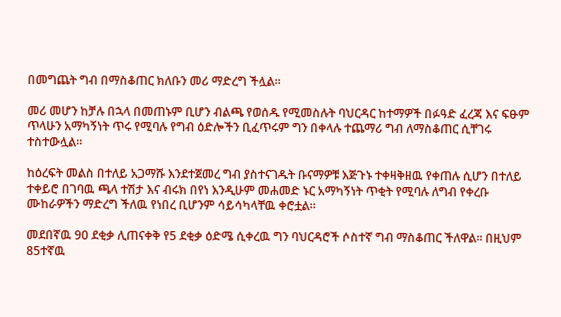በመግጨት ግብ በማስቆጠር ክለቡን መሪ ማድረግ ችሏል።

መሪ መሆን ከቻሉ በኋላ በመጠኑም ቢሆን ብልጫ የወሰዱ የሚመስሉት ባህርዳር ከተማዎች በፉዓድ ፈረጃ እና ፍፁም ጥላሁን አማካኝነት ጥሩ የሚባሉ የግብ ዕድሎችን ቢፈጥሩም ግን በቀላሉ ተጨማሪ ግብ ለማስቆጠር ሲቸገሩ ተስተውሏል።

ከዕረፍት መልስ በተለይ አጋማሹ እንደተጀመረ ግብ ያስተናገዱት ቡናማዎቹ እጅጉኑ ተቀዛቅዘዉ የቀጠሉ ሲሆን በተለይ ተቀይሮ በገባዉ ጫላ ተሽታ እና ብሩክ በየነ እንዲሁም መሐመድ ኑር አማካኝነት ጥቂት የሚባሉ ለግብ የቀረቡ ሙከራዎችን ማድረግ ችለዉ የነበረ ቢሆንም ሳይሳካላቸዉ ቀሮቷል።

መደበኛዉ 90 ደቂቃ ሊጠናቀቅ የ5 ደቂቃ ዕድሜ ሲቀረዉ ግን ባህርዳሮች ሶስተኛ ግብ ማስቆጠር ችለዋል። በዚህም 85ተኛዉ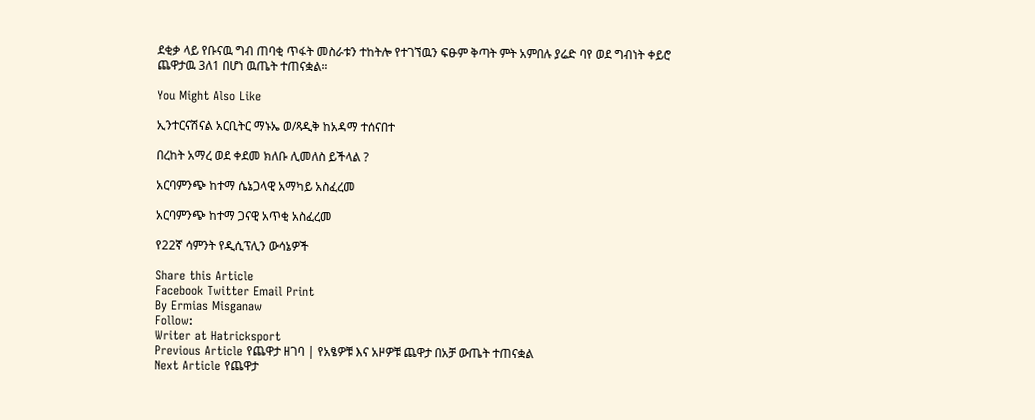ደቂቃ ላይ የቡናዉ ግብ ጠባቂ ጥፋት መስራቱን ተከትሎ የተገኘዉን ፍፁም ቅጣት ምት አምበሉ ያሬድ ባየ ወደ ግብነት ቀይሮ ጨዋታዉ 3ለ1 በሆነ ዉጤት ተጠናቋል።

You Might Also Like

ኢንተርናሽናል አርቢትር ማኑኤ ወ/ጻዲቅ ከአዳማ ተሰናበተ

በረከት አማረ ወደ ቀደመ ክለቡ ሊመለስ ይችላል ?

አርባምንጭ ከተማ ሴኔጋላዊ አማካይ አስፈረመ

አርባምንጭ ከተማ ጋናዊ አጥቂ አስፈረመ

የ22ኛ ሳምንት የዲሲፕሊን ውሳኔዎች

Share this Article
Facebook Twitter Email Print
By Ermias Misganaw
Follow:
Writer at Hatricksport
Previous Article የጨዋታ ዘገባ | የአፄዎቹ እና አዞዎቹ ጨዋታ በአቻ ውጤት ተጠናቋል
Next Article የጨዋታ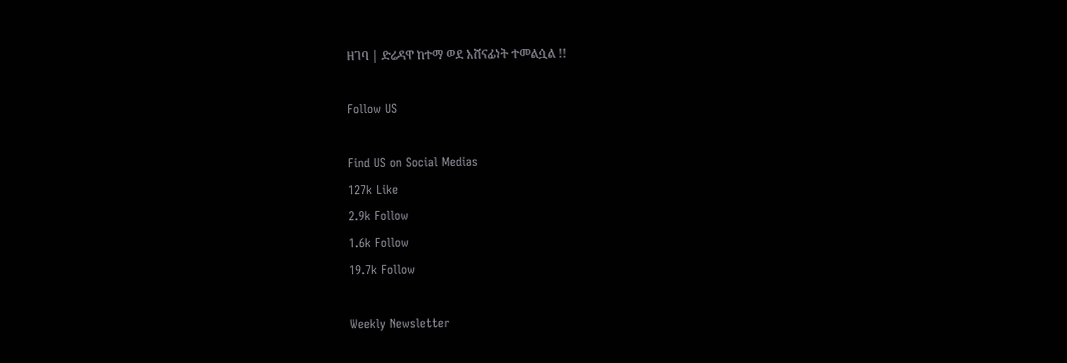ዘገባ | ድሬዳዋ ከተማ ወደ አሸናፊነት ተመልሷል !!

Follow US

Find US on Social Medias
127k Like
2.9k Follow
1.6k Follow
19.7k Follow

Weekly Newsletter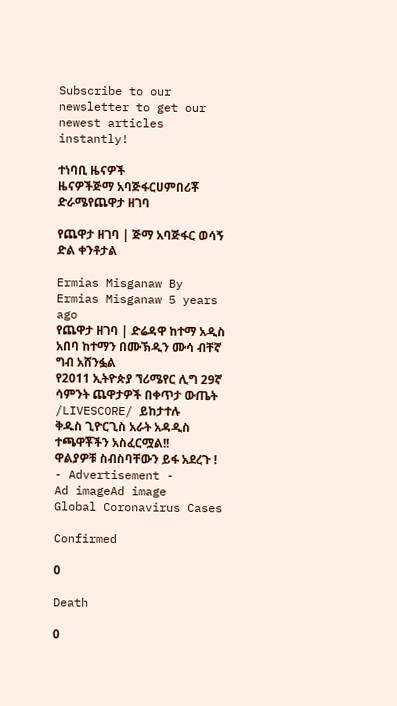Subscribe to our newsletter to get our newest articles instantly!

ተነባቢ ዜናዎች
ዜናዎችጅማ አባጅፋርሀምበሪቾ ድራሜየጨዋታ ዘገባ

የጨዋታ ዘገባ | ጅማ አባጅፋር ወሳኝ ድል ቀንቶታል

Ermias Misganaw By Ermias Misganaw 5 years ago
የጨዋታ ዘገባ | ድሬዳዋ ከተማ አዲስ አበባ ከተማን በሙኽዲን ሙሳ ብቸኛ ግብ አሸንፏል
የ2011 ኢትዮጵያ ኘሪሜየር ሊግ 29ኛ ሳምንት ጨዋታዎች በቀጥታ ውጤት /LIVESCORE/ ይከታተሉ
ቅዱስ ጊዮርጊስ አራት አዳዲስ ተጫዋቾችን አስፈርሟል!!
ዋልያዎቹ ስብስባቸውን ይፋ አደረጉ !
- Advertisement -
Ad imageAd image
Global Coronavirus Cases

Confirmed

0

Death

0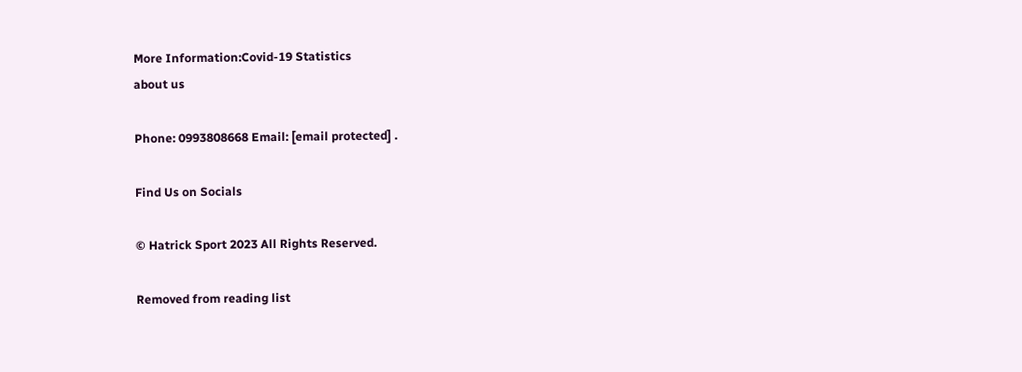More Information:Covid-19 Statistics
about us

Phone: 0993808668 Email: [email protected] .

Find Us on Socials

© Hatrick Sport 2023 All Rights Reserved.

Removed from reading list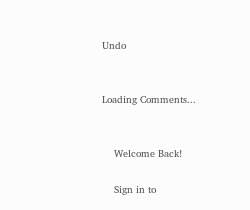Undo


Loading Comments...


    Welcome Back!

    Sign in to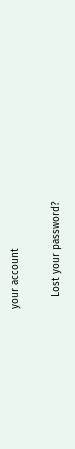your account

    Lost your password?